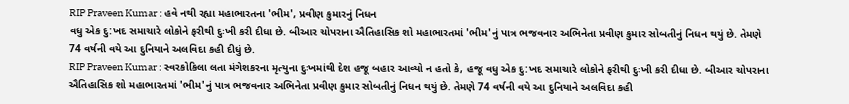RIP Praveen Kumar : હવે નથી રહ્યા મહાભારતના 'ભીમ', પ્રવીણ કુમારનું નિધન
વધુ એક દુ:ખદ સમાચારે લોકોને ફરીથી દુઃખી કરી દીધા છે. બીઆર ચોપરાના ઐતિહાસિક શો મહાભારતમાં 'ભીમ'નું પાત્ર ભજવનાર અભિનેતા પ્રવીણ કુમાર સોબતીનું નિધન થયું છે. તેમણે 74 વર્ષની વયે આ દુનિયાને અલવિદા કહી દીધું છે.
RIP Praveen Kumar : સ્વરકોકિલા લતા મંગેશકરના મૃત્યુના દુઃખમાંથી દેશ હજૂ બહાર આવ્યો ન હતો કે, હજૂ વધુ એક દુ:ખદ સમાચારે લોકોને ફરીથી દુઃખી કરી દીધા છે. બીઆર ચોપરાના ઐતિહાસિક શો મહાભારતમાં 'ભીમ'નું પાત્ર ભજવનાર અભિનેતા પ્રવીણ કુમાર સોબતીનું નિધન થયું છે. તેમણે 74 વર્ષની વયે આ દુનિયાને અલવિદા કહી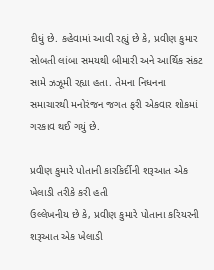દીધું છે. કહેવામાં આવી રહ્યું છે કે, પ્રવીણ કુમાર સોબતી લાંબા સમયથી બીમારી અને આર્થિક સંકટ સામે ઝઝૂમી રહ્યા હતા. તેમના નિધનના સમાચારથી મનોરંજન જગત ફરી એકવાર શોકમાં ગરકાવ થઈ ગયું છે.

પ્રવીણ કુમારે પોતાની કારકિર્દીની શરૂઆત એક ખેલાડી તરીકે કરી હતી
ઉલ્લેખનીય છે કે, પ્રવીણ કુમારે પોતાના કરિયરની શરૂઆત એક ખેલાડી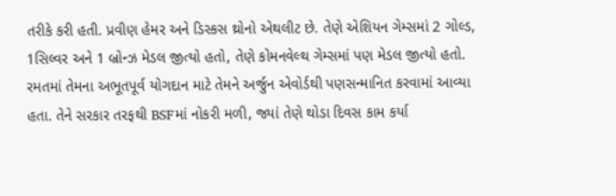તરીકે કરી હતી. પ્રવીણ હેમર અને ડિસ્કસ થ્રોનો એથલીટ છે. તેણે એશિયન ગેમ્સમાં 2 ગોલ્ડ, 1સિલ્વર અને 1 બ્રોન્ઝ મેડલ જીત્યો હતો, તેણે કોમનવેલ્થ ગેમ્સમાં પણ મેડલ જીત્યો હતો.
રમતમાં તેમના અભૂતપૂર્વ યોગદાન માટે તેમને અર્જુન એવોર્ડથી પણસન્માનિત કરવામાં આવ્યા હતા. તેને સરકાર તરફથી BSFમાં નોકરી મળી, જ્યાં તેણે થોડા દિવસ કામ કર્યા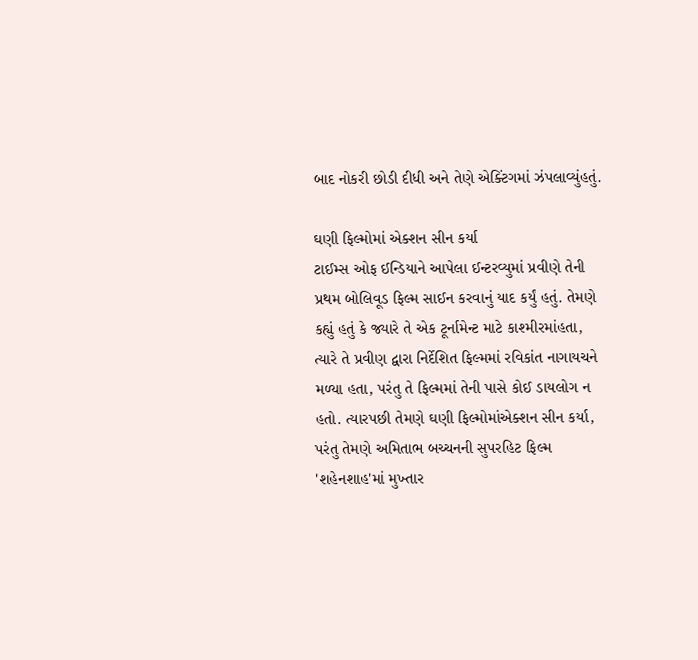બાદ નોકરી છોડી દીધી અને તેણે એક્ટિંગમાં ઝંપલાવ્યુંહતું.

ઘણી ફિલ્મોમાં એક્શન સીન કર્યા
ટાઈમ્સ ઓફ ઈન્ડિયાને આપેલા ઈન્ટરવ્યુમાં પ્રવીણે તેની પ્રથમ બોલિવૂડ ફિલ્મ સાઈન કરવાનું યાદ કર્યું હતું. તેમણે કહ્યું હતું કે જ્યારે તે એક ટૂર્નામેન્ટ માટે કાશ્મીરમાંહતા, ત્યારે તે પ્રવીણ દ્વારા નિર્દેશિત ફિલ્મમાં રવિકાંત નાગાયચને મળ્યા હતા, પરંતુ તે ફિલ્મમાં તેની પાસે કોઈ ડાયલોગ ન હતો. ત્યારપછી તેમણે ઘણી ફિલ્મોમાંએક્શન સીન કર્યા, પરંતુ તેમણે અમિતાભ બચ્ચનની સુપરહિટ ફિલ્મ 'શહેનશાહ'માં મુખ્તાર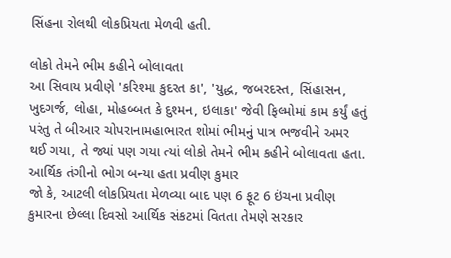સિંહના રોલથી લોકપ્રિયતા મેળવી હતી.

લોકો તેમને ભીમ કહીને બોલાવતા
આ સિવાય પ્રવીણે 'કરિશ્મા કુદરત કા', 'યુદ્ધ, જબરદસ્ત, સિંહાસન, ખુદગર્જ, લોહા, મોહબ્બત કે દુશ્મન, ઇલાકા' જેવી ફિલ્મોમાં કામ કર્યું હતું પરંતુ તે બીઆર ચોપરાનામહાભારત શોમાં ભીમનું પાત્ર ભજવીને અમર થઈ ગયા, તે જ્યાં પણ ગયા ત્યાં લોકો તેમને ભીમ કહીને બોલાવતા હતા.
આર્થિક તંગીનો ભોગ બન્યા હતા પ્રવીણ કુમાર
જો કે, આટલી લોકપ્રિયતા મેળવ્યા બાદ પણ 6 ફૂટ 6 ઇંચના પ્રવીણ કુમારના છેલ્લા દિવસો આર્થિક સંકટમાં વિતતા તેમણે સરકાર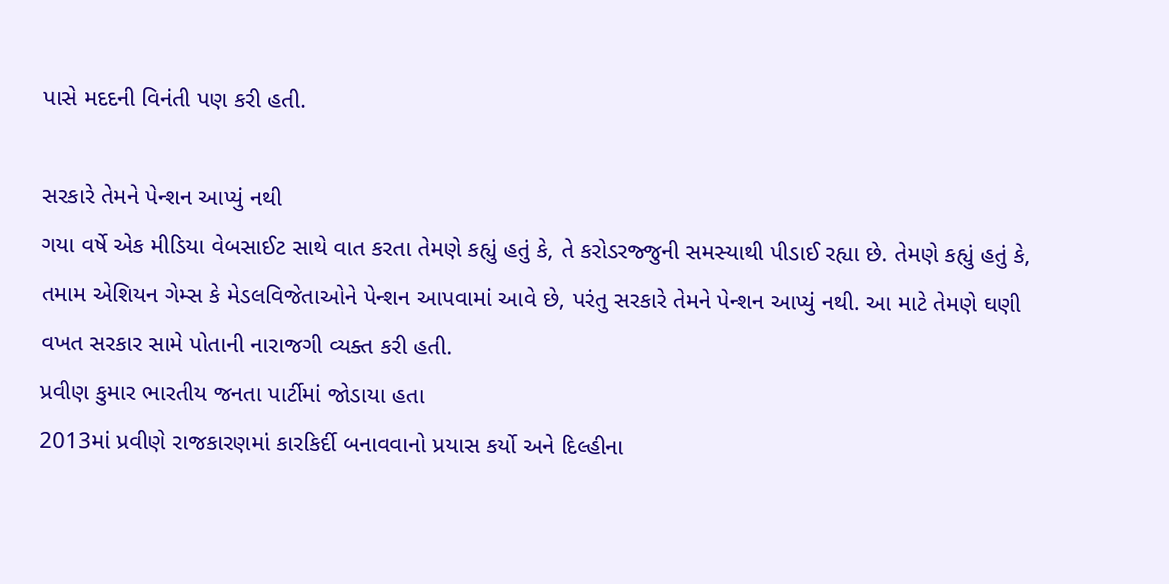પાસે મદદની વિનંતી પણ કરી હતી.

સરકારે તેમને પેન્શન આપ્યું નથી
ગયા વર્ષે એક મીડિયા વેબસાઈટ સાથે વાત કરતા તેમણે કહ્યું હતું કે, તે કરોડરજ્જુની સમસ્યાથી પીડાઈ રહ્યા છે. તેમણે કહ્યું હતું કે, તમામ એશિયન ગેમ્સ કે મેડલવિજેતાઓને પેન્શન આપવામાં આવે છે, પરંતુ સરકારે તેમને પેન્શન આપ્યું નથી. આ માટે તેમણે ઘણી વખત સરકાર સામે પોતાની નારાજગી વ્યક્ત કરી હતી.
પ્રવીણ કુમાર ભારતીય જનતા પાર્ટીમાં જોડાયા હતા
2013માં પ્રવીણે રાજકારણમાં કારકિર્દી બનાવવાનો પ્રયાસ કર્યો અને દિલ્હીના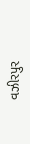વઝીરપુર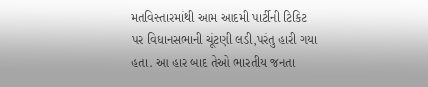મતવિસ્તારમાંથી આમ આદમી પાર્ટીની ટિકિટ પર વિધાનસભાની ચૂંટણી લડી,પરંતુ હારી ગયા હતા. આ હાર બાદ તેઓ ભારતીય જનતા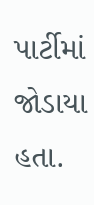પાર્ટીમાં જોડાયા હતા.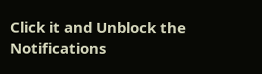Click it and Unblock the Notifications